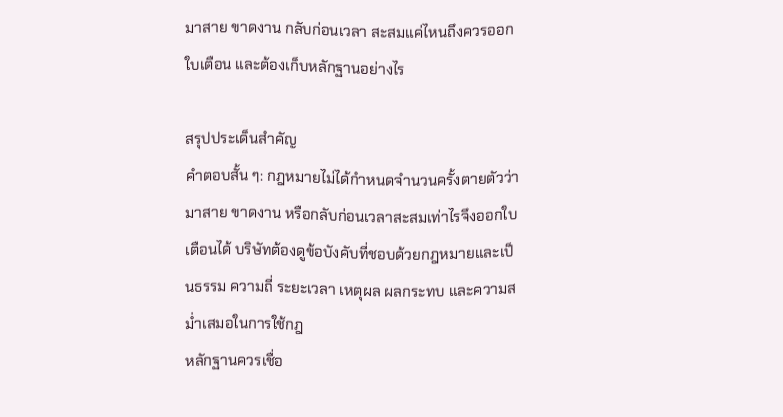มาสาย ขาดงาน กลับก่อนเวลา สะสมแค่ไหนถึงควรออกใบเตือน และต้องเก็บหลักฐานอย่างไร

สรุปประเด็นสำคัญ
คำตอบสั้น ๆ: กฎหมายไม่ได้กำหนดจำนวนครั้งตายตัวว่ามาสาย ขาดงาน หรือกลับก่อนเวลาสะสมเท่าไรจึงออกใบเตือนได้ บริษัทต้องดูข้อบังคับที่ชอบด้วยกฎหมายและเป็นธรรม ความถี่ ระยะเวลา เหตุผล ผลกระทบ และความสม่ำเสมอในการใช้กฎ
หลักฐานควรเชื่อ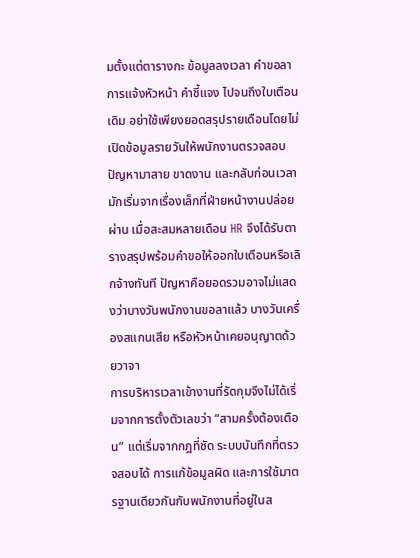มตั้งแต่ตารางกะ ข้อมูลลงเวลา คำขอลา การแจ้งหัวหน้า คำชี้แจง ไปจนถึงใบเตือนเดิม อย่าใช้เพียงยอดสรุปรายเดือนโดยไม่เปิดข้อมูลรายวันให้พนักงานตรวจสอบ
ปัญหามาสาย ขาดงาน และกลับก่อนเวลา มักเริ่มจากเรื่องเล็กที่ฝ่ายหน้างานปล่อยผ่าน เมื่อสะสมหลายเดือน HR จึงได้รับตารางสรุปพร้อมคำขอให้ออกใบเตือนหรือเลิกจ้างทันที ปัญหาคือยอดรวมอาจไม่แสดงว่าบางวันพนักงานขอลาแล้ว บางวันเครื่องสแกนเสีย หรือหัวหน้าเคยอนุญาตด้วยวาจา
การบริหารเวลาเข้างานที่รัดกุมจึงไม่ได้เริ่มจากการตั้งตัวเลขว่า “สามครั้งต้องเตือน” แต่เริ่มจากกฎที่ชัด ระบบบันทึกที่ตรวจสอบได้ การแก้ข้อมูลผิด และการใช้มาตรฐานเดียวกันกับพนักงานที่อยู่ในส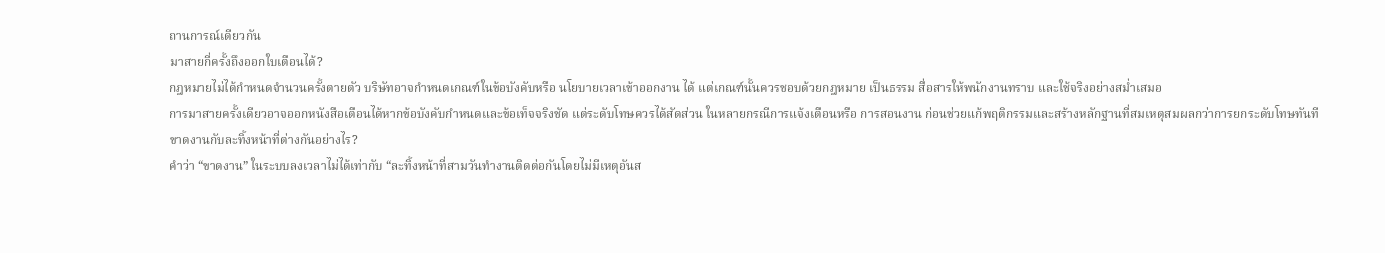ถานการณ์เดียวกัน
มาสายกี่ครั้งถึงออกใบเตือนได้?
กฎหมายไม่ได้กำหนดจำนวนครั้งตายตัว บริษัทอาจกำหนดเกณฑ์ในข้อบังคับหรือ นโยบายเวลาเข้าออกงาน ได้ แต่เกณฑ์นั้นควรชอบด้วยกฎหมาย เป็นธรรม สื่อสารให้พนักงานทราบ และใช้จริงอย่างสม่ำเสมอ
การมาสายครั้งเดียวอาจออกหนังสือเตือนได้หากข้อบังคับกำหนดและข้อเท็จจริงชัด แต่ระดับโทษควรได้สัดส่วน ในหลายกรณีการแจ้งเตือนหรือ การสอนงาน ก่อนช่วยแก้พฤติกรรมและสร้างหลักฐานที่สมเหตุสมผลกว่าการยกระดับโทษทันที
ขาดงานกับละทิ้งหน้าที่ต่างกันอย่างไร?
คำว่า “ขาดงาน” ในระบบลงเวลาไม่ได้เท่ากับ “ละทิ้งหน้าที่สามวันทำงานติดต่อกันโดยไม่มีเหตุอันส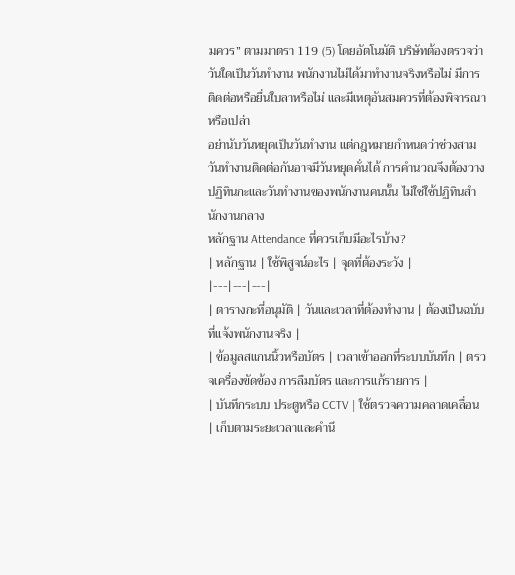มควร” ตามมาตรา 119 (5) โดยอัตโนมัติ บริษัทต้องตรวจว่าวันใดเป็นวันทำงาน พนักงานไม่ได้มาทำงานจริงหรือไม่ มีการติดต่อหรือยื่นใบลาหรือไม่ และมีเหตุอันสมควรที่ต้องพิจารณาหรือเปล่า
อย่านับวันหยุดเป็นวันทำงาน แต่กฎหมายกำหนดว่าช่วงสามวันทำงานติดต่อกันอาจมีวันหยุดคั่นได้ การคำนวณจึงต้องวางปฏิทินกะและวันทำงานของพนักงานคนนั้น ไม่ใช่ใช้ปฏิทินสำนักงานกลาง
หลักฐาน Attendance ที่ควรเก็บมีอะไรบ้าง?
| หลักฐาน | ใช้พิสูจน์อะไร | จุดที่ต้องระวัง |
|---|---|---|
| ตารางกะที่อนุมัติ | วันและเวลาที่ต้องทำงาน | ต้องเป็นฉบับที่แจ้งพนักงานจริง |
| ข้อมูลสแกนนิ้วหรือบัตร | เวลาเข้าออกที่ระบบบันทึก | ตรวจเครื่องขัดข้อง การลืมบัตร และการแก้รายการ |
| บันทึกระบบ ประตูหรือ CCTV | ใช้ตรวจความคลาดเคลื่อน | เก็บตามระยะเวลาและคำนึ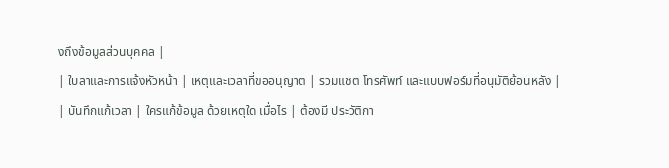งถึงข้อมูลส่วนบุคคล |
| ใบลาและการแจ้งหัวหน้า | เหตุและเวลาที่ขออนุญาต | รวมแชต โทรศัพท์ และแบบฟอร์มที่อนุมัติย้อนหลัง |
| บันทึกแก้เวลา | ใครแก้ข้อมูล ด้วยเหตุใด เมื่อไร | ต้องมี ประวัติกา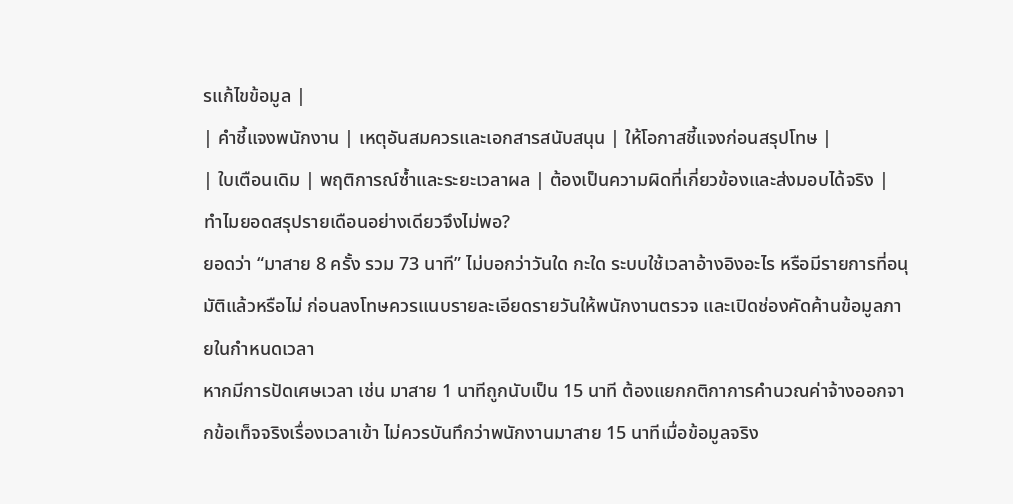รแก้ไขข้อมูล |
| คำชี้แจงพนักงาน | เหตุอันสมควรและเอกสารสนับสนุน | ให้โอกาสชี้แจงก่อนสรุปโทษ |
| ใบเตือนเดิม | พฤติการณ์ซ้ำและระยะเวลาผล | ต้องเป็นความผิดที่เกี่ยวข้องและส่งมอบได้จริง |
ทำไมยอดสรุปรายเดือนอย่างเดียวจึงไม่พอ?
ยอดว่า “มาสาย 8 ครั้ง รวม 73 นาที” ไม่บอกว่าวันใด กะใด ระบบใช้เวลาอ้างอิงอะไร หรือมีรายการที่อนุมัติแล้วหรือไม่ ก่อนลงโทษควรแนบรายละเอียดรายวันให้พนักงานตรวจ และเปิดช่องคัดค้านข้อมูลภายในกำหนดเวลา
หากมีการปัดเศษเวลา เช่น มาสาย 1 นาทีถูกนับเป็น 15 นาที ต้องแยกกติกาการคำนวณค่าจ้างออกจากข้อเท็จจริงเรื่องเวลาเข้า ไม่ควรบันทึกว่าพนักงานมาสาย 15 นาทีเมื่อข้อมูลจริง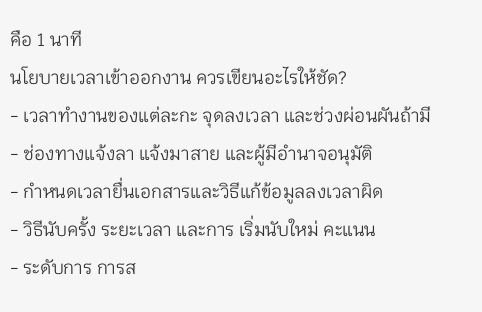คือ 1 นาที
นโยบายเวลาเข้าออกงาน ควรเขียนอะไรให้ชัด?
- เวลาทำงานของแต่ละกะ จุดลงเวลา และช่วงผ่อนผันถ้ามี
- ช่องทางแจ้งลา แจ้งมาสาย และผู้มีอำนาจอนุมัติ
- กำหนดเวลายื่นเอกสารและวิธีแก้ข้อมูลลงเวลาผิด
- วิธีนับครั้ง ระยะเวลา และการ เริ่มนับใหม่ คะแนน
- ระดับการ การส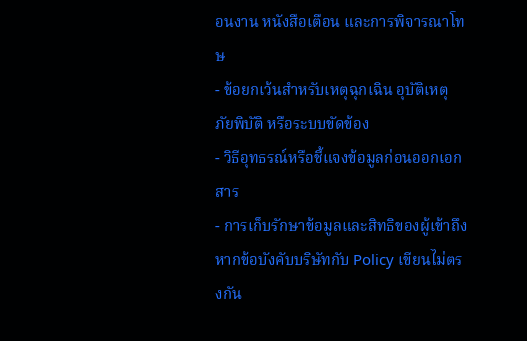อนงาน หนังสือเตือน และการพิจารณาโทษ
- ข้อยกเว้นสำหรับเหตุฉุกเฉิน อุบัติเหตุ ภัยพิบัติ หรือระบบขัดข้อง
- วิธีอุทธรณ์หรือชี้แจงข้อมูลก่อนออกเอกสาร
- การเก็บรักษาข้อมูลและสิทธิของผู้เข้าถึง
หากข้อบังคับบริษัทกับ Policy เขียนไม่ตรงกัน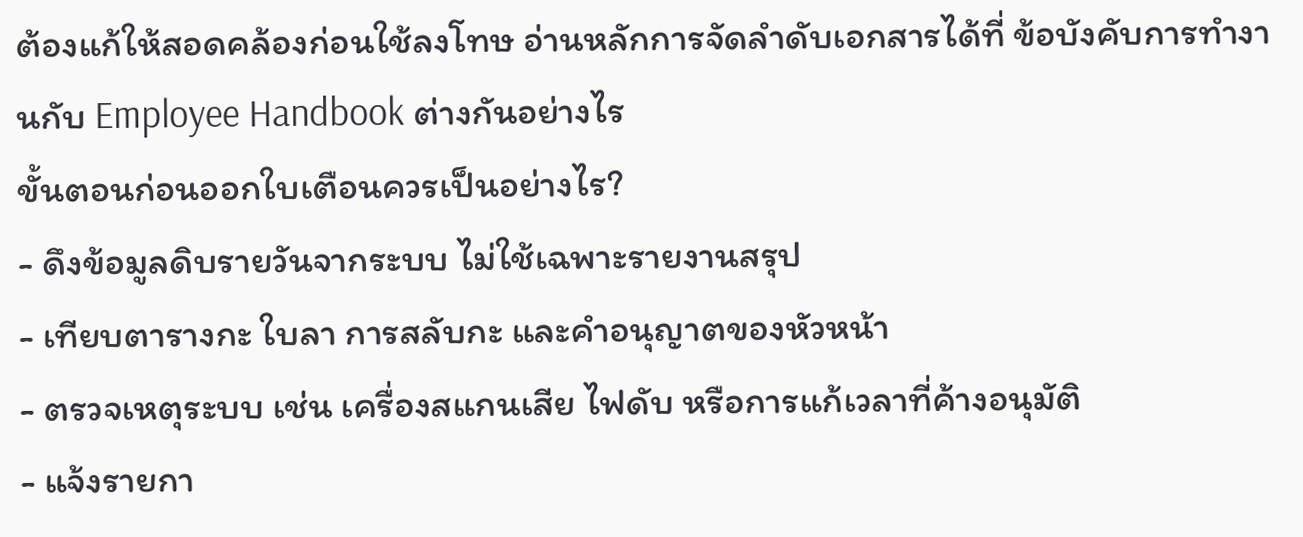ต้องแก้ให้สอดคล้องก่อนใช้ลงโทษ อ่านหลักการจัดลำดับเอกสารได้ที่ ข้อบังคับการทำงานกับ Employee Handbook ต่างกันอย่างไร
ขั้นตอนก่อนออกใบเตือนควรเป็นอย่างไร?
- ดึงข้อมูลดิบรายวันจากระบบ ไม่ใช้เฉพาะรายงานสรุป
- เทียบตารางกะ ใบลา การสลับกะ และคำอนุญาตของหัวหน้า
- ตรวจเหตุระบบ เช่น เครื่องสแกนเสีย ไฟดับ หรือการแก้เวลาที่ค้างอนุมัติ
- แจ้งรายกา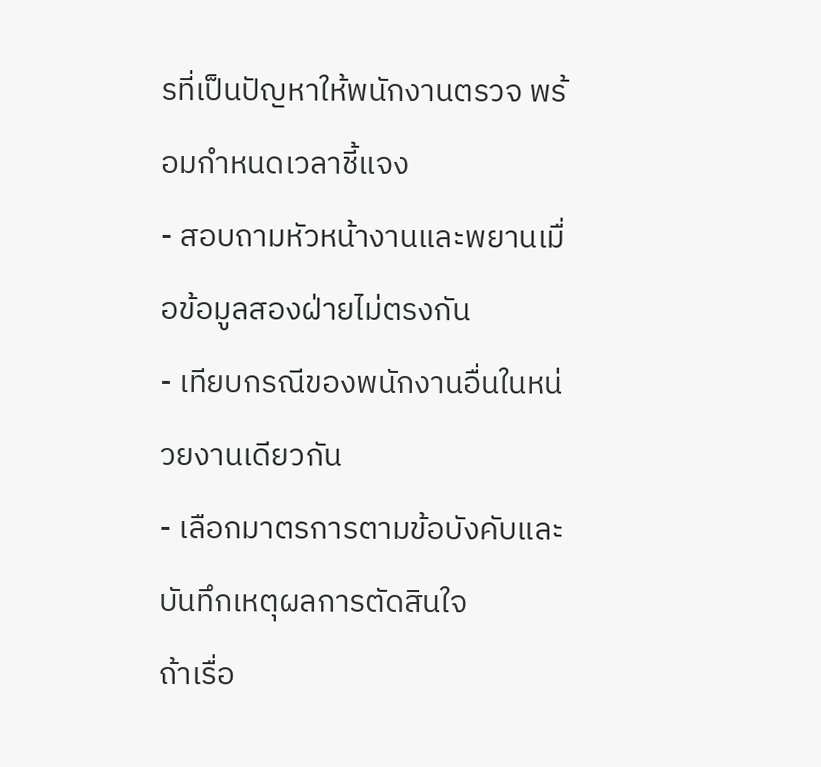รที่เป็นปัญหาให้พนักงานตรวจ พร้อมกำหนดเวลาชี้แจง
- สอบถามหัวหน้างานและพยานเมื่อข้อมูลสองฝ่ายไม่ตรงกัน
- เทียบกรณีของพนักงานอื่นในหน่วยงานเดียวกัน
- เลือกมาตรการตามข้อบังคับและบันทึกเหตุผลการตัดสินใจ
ถ้าเรื่อ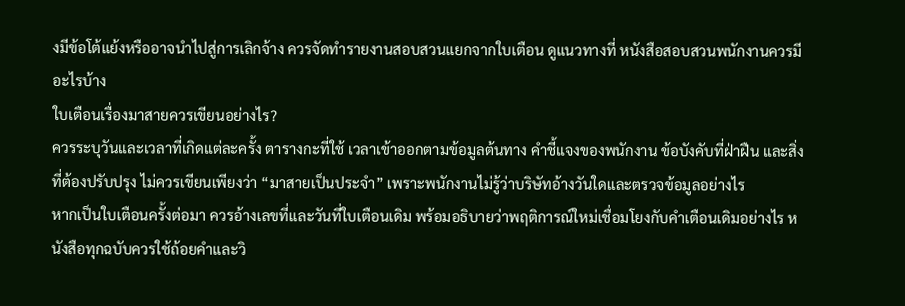งมีข้อโต้แย้งหรืออาจนำไปสู่การเลิกจ้าง ควรจัดทำรายงานสอบสวนแยกจากใบเตือน ดูแนวทางที่ หนังสือสอบสวนพนักงานควรมีอะไรบ้าง
ใบเตือนเรื่องมาสายควรเขียนอย่างไร?
ควรระบุวันและเวลาที่เกิดแต่ละครั้ง ตารางกะที่ใช้ เวลาเข้าออกตามข้อมูลต้นทาง คำชี้แจงของพนักงาน ข้อบังคับที่ฝ่าฝืน และสิ่งที่ต้องปรับปรุง ไม่ควรเขียนเพียงว่า “มาสายเป็นประจำ” เพราะพนักงานไม่รู้ว่าบริษัทอ้างวันใดและตรวจข้อมูลอย่างไร
หากเป็นใบเตือนครั้งต่อมา ควรอ้างเลขที่และวันที่ใบเตือนเดิม พร้อมอธิบายว่าพฤติการณ์ใหม่เชื่อมโยงกับคำเตือนเดิมอย่างไร หนังสือทุกฉบับควรใช้ถ้อยคำและวิ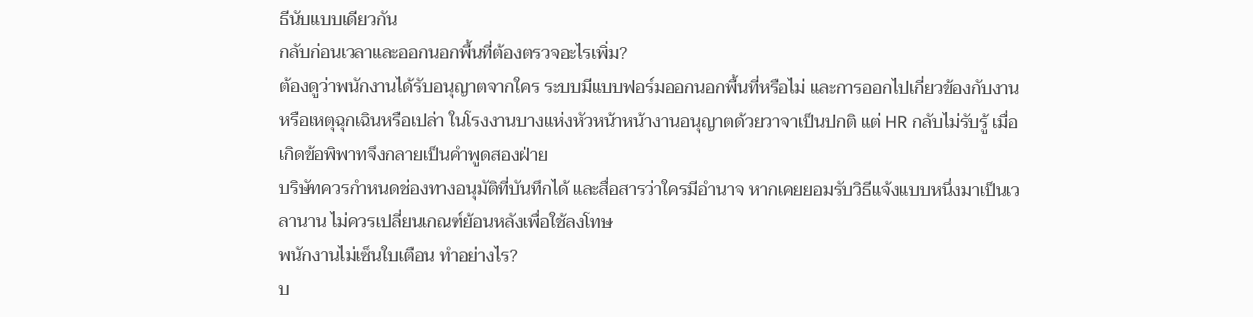ธีนับแบบเดียวกัน
กลับก่อนเวลาและออกนอกพื้นที่ต้องตรวจอะไรเพิ่ม?
ต้องดูว่าพนักงานได้รับอนุญาตจากใคร ระบบมีแบบฟอร์มออกนอกพื้นที่หรือไม่ และการออกไปเกี่ยวข้องกับงานหรือเหตุฉุกเฉินหรือเปล่า ในโรงงานบางแห่งหัวหน้าหน้างานอนุญาตด้วยวาจาเป็นปกติ แต่ HR กลับไม่รับรู้ เมื่อเกิดข้อพิพาทจึงกลายเป็นคำพูดสองฝ่าย
บริษัทควรกำหนดช่องทางอนุมัติที่บันทึกได้ และสื่อสารว่าใครมีอำนาจ หากเคยยอมรับวิธีแจ้งแบบหนึ่งมาเป็นเวลานาน ไม่ควรเปลี่ยนเกณฑ์ย้อนหลังเพื่อใช้ลงโทษ
พนักงานไม่เซ็นใบเตือน ทำอย่างไร?
บ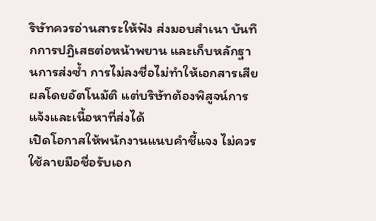ริษัทควรอ่านสาระให้ฟัง ส่งมอบสำเนา บันทึกการปฏิเสธต่อหน้าพยาน และเก็บหลักฐานการส่งซ้ำ การไม่ลงชื่อไม่ทำให้เอกสารเสียผลโดยอัตโนมัติ แต่บริษัทต้องพิสูจน์การแจ้งและเนื้อหาที่ส่งได้
เปิดโอกาสให้พนักงานแนบคำชี้แจง ไม่ควรใช้ลายมือชื่อรับเอก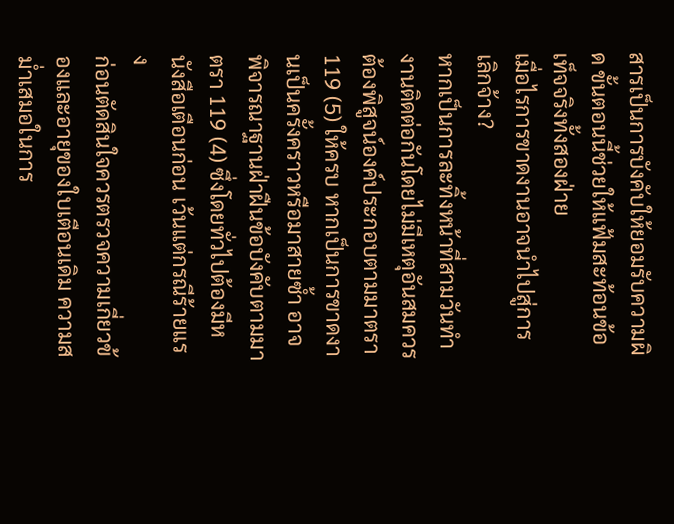สารเป็นการบังคับให้ยอมรับความผิด ขั้นตอนนี้ช่วยให้แฟ้มสะท้อนข้อเท็จจริงทั้งสองฝ่าย
เมื่อไรการขาดงานอาจนำไปสู่การเลิกจ้าง?
หากเป็นการละทิ้งหน้าที่สามวันทำงานติดต่อกันโดยไม่มีเหตุอันสมควร ต้องพิสูจน์องค์ประกอบตามมาตรา 119 (5) ให้ครบ หากเป็นการขาดงานเป็นครั้งคราวหรือมาสายซ้ำ อาจพิจารณาฐานฝ่าฝืนข้อบังคับตามมาตรา 119 (4) ซึ่งโดยทั่วไปต้องมีหนังสือเตือนก่อน เว้นแต่กรณีร้ายแรง
ก่อนตัดสินใจควรตรวจความเกี่ยวข้องและอายุของใบเตือนเดิม ความสม่ำเสมอในการ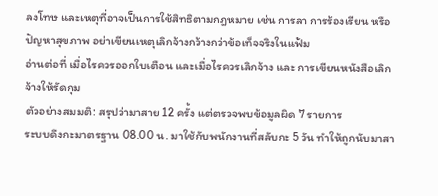ลงโทษ และเหตุที่อาจเป็นการใช้สิทธิตามกฎหมาย เช่น การลา การร้องเรียน หรือปัญหาสุขภาพ อย่าเขียนเหตุเลิกจ้างกว้างกว่าข้อเท็จจริงในแฟ้ม
อ่านต่อที่ เมื่อไรควรออกใบเตือน และเมื่อไรควรเลิกจ้าง และ การเขียนหนังสือเลิกจ้างให้รัดกุม
ตัวอย่างสมมติ: สรุปว่ามาสาย 12 ครั้ง แต่ตรวจพบข้อมูลผิด 7 รายการ
ระบบดึงกะมาตรฐาน 08.00 น. มาใช้กับพนักงานที่สลับกะ 5 วัน ทำให้ถูกนับมาสา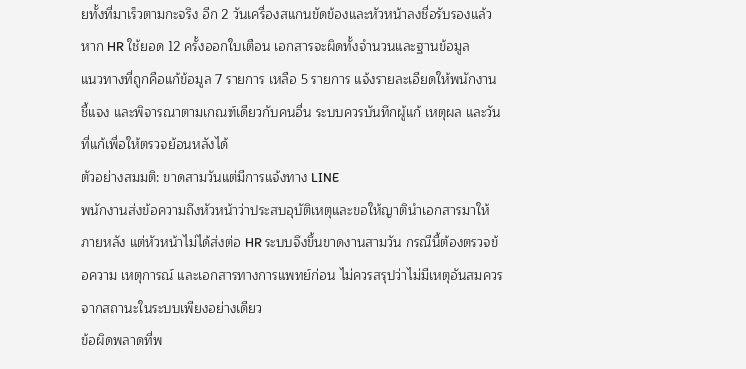ยทั้งที่มาเร็วตามกะจริง อีก 2 วันเครื่องสแกนขัดข้องและหัวหน้าลงชื่อรับรองแล้ว หาก HR ใช้ยอด 12 ครั้งออกใบเตือน เอกสารจะผิดทั้งจำนวนและฐานข้อมูล
แนวทางที่ถูกคือแก้ข้อมูล 7 รายการ เหลือ 5 รายการ แจ้งรายละเอียดให้พนักงานชี้แจง และพิจารณาตามเกณฑ์เดียวกับคนอื่น ระบบควรบันทึกผู้แก้ เหตุผล และวันที่แก้เพื่อให้ตรวจย้อนหลังได้
ตัวอย่างสมมติ: ขาดสามวันแต่มีการแจ้งทาง LINE
พนักงานส่งข้อความถึงหัวหน้าว่าประสบอุบัติเหตุและขอให้ญาตินำเอกสารมาให้ภายหลัง แต่หัวหน้าไม่ได้ส่งต่อ HR ระบบจึงขึ้นขาดงานสามวัน กรณีนี้ต้องตรวจข้อความ เหตุการณ์ และเอกสารทางการแพทย์ก่อน ไม่ควรสรุปว่าไม่มีเหตุอันสมควรจากสถานะในระบบเพียงอย่างเดียว
ข้อผิดพลาดที่พ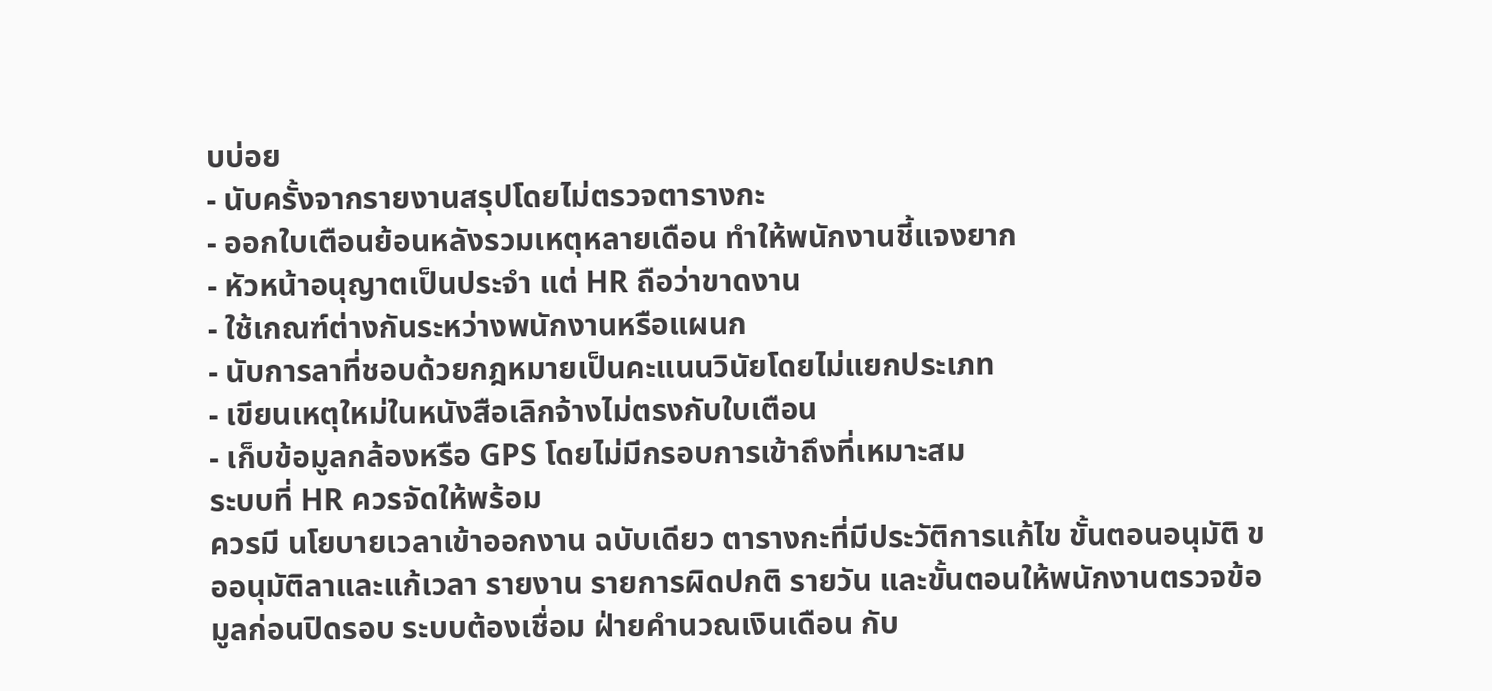บบ่อย
- นับครั้งจากรายงานสรุปโดยไม่ตรวจตารางกะ
- ออกใบเตือนย้อนหลังรวมเหตุหลายเดือน ทำให้พนักงานชี้แจงยาก
- หัวหน้าอนุญาตเป็นประจำ แต่ HR ถือว่าขาดงาน
- ใช้เกณฑ์ต่างกันระหว่างพนักงานหรือแผนก
- นับการลาที่ชอบด้วยกฎหมายเป็นคะแนนวินัยโดยไม่แยกประเภท
- เขียนเหตุใหม่ในหนังสือเลิกจ้างไม่ตรงกับใบเตือน
- เก็บข้อมูลกล้องหรือ GPS โดยไม่มีกรอบการเข้าถึงที่เหมาะสม
ระบบที่ HR ควรจัดให้พร้อม
ควรมี นโยบายเวลาเข้าออกงาน ฉบับเดียว ตารางกะที่มีประวัติการแก้ไข ขั้นตอนอนุมัติ ขออนุมัติลาและแก้เวลา รายงาน รายการผิดปกติ รายวัน และขั้นตอนให้พนักงานตรวจข้อมูลก่อนปิดรอบ ระบบต้องเชื่อม ฝ่ายคำนวณเงินเดือน กับ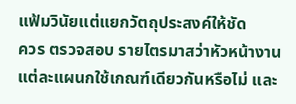แฟ้มวินัยแต่แยกวัตถุประสงค์ให้ชัด
ควร ตรวจสอบ รายไตรมาสว่าหัวหน้างานแต่ละแผนกใช้เกณฑ์เดียวกันหรือไม่ และ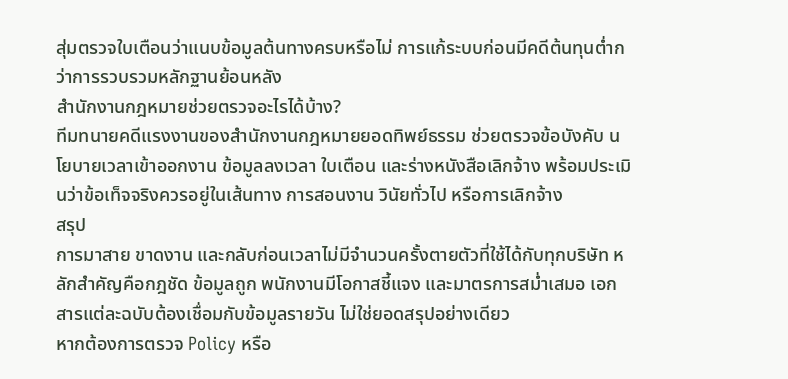สุ่มตรวจใบเตือนว่าแนบข้อมูลต้นทางครบหรือไม่ การแก้ระบบก่อนมีคดีต้นทุนต่ำกว่าการรวบรวมหลักฐานย้อนหลัง
สำนักงานกฎหมายช่วยตรวจอะไรได้บ้าง?
ทีมทนายคดีแรงงานของสำนักงานกฎหมายยอดทิพย์ธรรม ช่วยตรวจข้อบังคับ นโยบายเวลาเข้าออกงาน ข้อมูลลงเวลา ใบเตือน และร่างหนังสือเลิกจ้าง พร้อมประเมินว่าข้อเท็จจริงควรอยู่ในเส้นทาง การสอนงาน วินัยทั่วไป หรือการเลิกจ้าง
สรุป
การมาสาย ขาดงาน และกลับก่อนเวลาไม่มีจำนวนครั้งตายตัวที่ใช้ได้กับทุกบริษัท หลักสำคัญคือกฎชัด ข้อมูลถูก พนักงานมีโอกาสชี้แจง และมาตรการสม่ำเสมอ เอกสารแต่ละฉบับต้องเชื่อมกับข้อมูลรายวัน ไม่ใช่ยอดสรุปอย่างเดียว
หากต้องการตรวจ Policy หรือ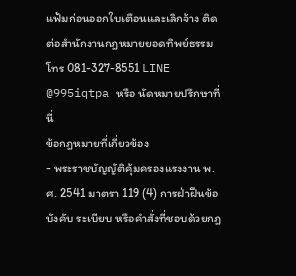แฟ้มก่อนออกใบเตือนและเลิกจ้าง ติดต่อสำนักงานกฎหมายยอดทิพย์ธรรม โทร 081-327-8551 LINE @995iqtpa หรือ นัดหมายปรึกษาที่นี่
ข้อกฎหมายที่เกี่ยวข้อง
- พระราชบัญญัติคุ้มครองแรงงาน พ.ศ. 2541 มาตรา 119 (4) การฝ่าฝืนข้อบังคับ ระเบียบ หรือคำสั่งที่ชอบด้วยกฎ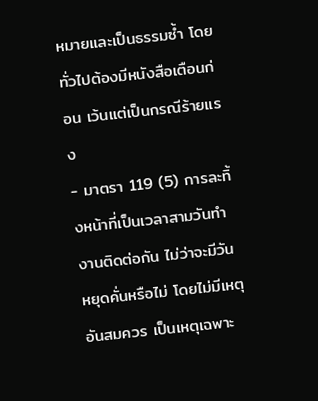หมายและเป็นธรรมซ้ำ โดยทั่วไปต้องมีหนังสือเตือนก่อน เว้นแต่เป็นกรณีร้ายแรง
- มาตรา 119 (5) การละทิ้งหน้าที่เป็นเวลาสามวันทำงานติดต่อกัน ไม่ว่าจะมีวันหยุดคั่นหรือไม่ โดยไม่มีเหตุอันสมควร เป็นเหตุเฉพาะ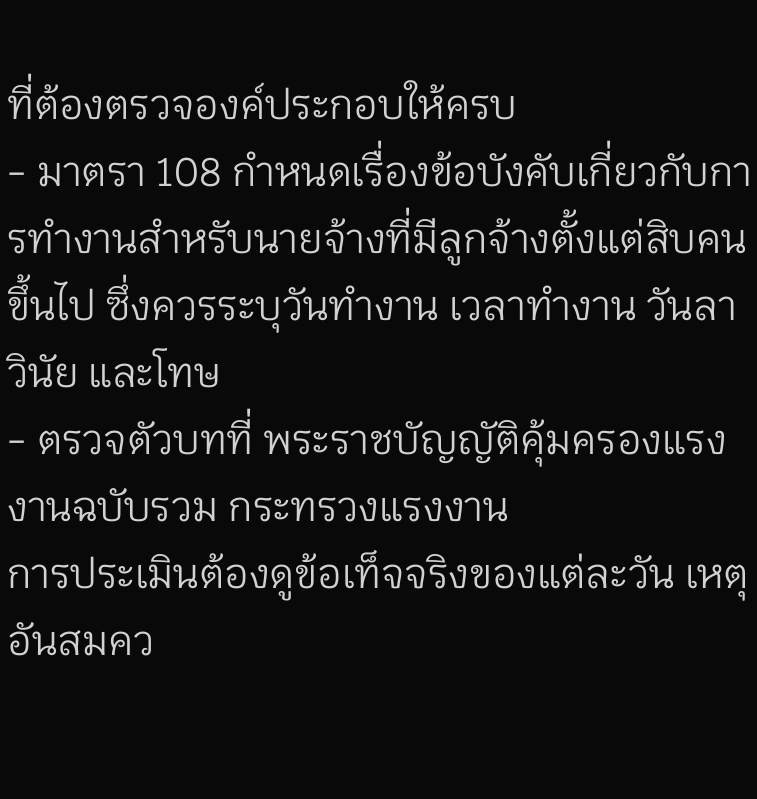ที่ต้องตรวจองค์ประกอบให้ครบ
- มาตรา 108 กำหนดเรื่องข้อบังคับเกี่ยวกับการทำงานสำหรับนายจ้างที่มีลูกจ้างตั้งแต่สิบคนขึ้นไป ซึ่งควรระบุวันทำงาน เวลาทำงาน วันลา วินัย และโทษ
- ตรวจตัวบทที่ พระราชบัญญัติคุ้มครองแรงงานฉบับรวม กระทรวงแรงงาน
การประเมินต้องดูข้อเท็จจริงของแต่ละวัน เหตุอันสมคว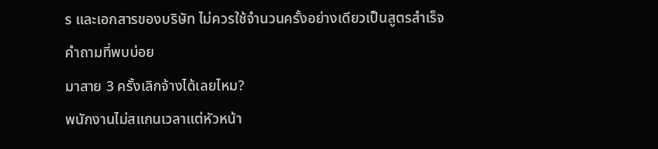ร และเอกสารของบริษัท ไม่ควรใช้จำนวนครั้งอย่างเดียวเป็นสูตรสำเร็จ
คำถามที่พบบ่อย
มาสาย 3 ครั้งเลิกจ้างได้เลยไหม?
พนักงานไม่สแกนเวลาแต่หัวหน้า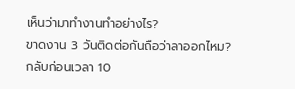เห็นว่ามาทำงานทำอย่างไร?
ขาดงาน 3 วันติดต่อกันถือว่าลาออกไหม?
กลับก่อนเวลา 10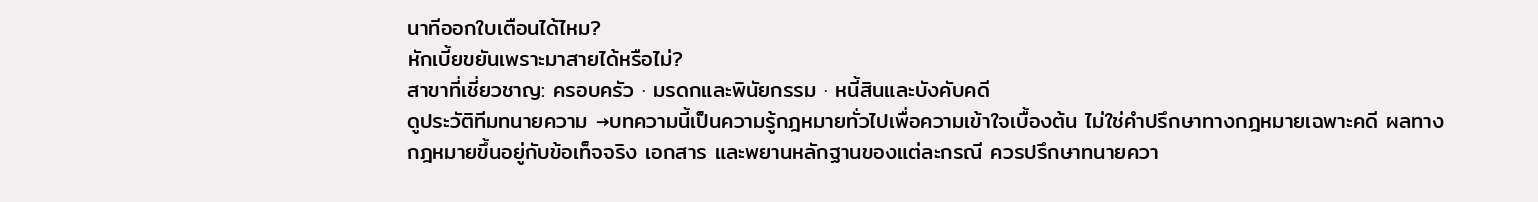นาทีออกใบเตือนได้ไหม?
หักเบี้ยขยันเพราะมาสายได้หรือไม่?
สาขาที่เชี่ยวชาญ: ครอบครัว · มรดกและพินัยกรรม · หนี้สินและบังคับคดี
ดูประวัติทีมทนายความ →บทความนี้เป็นความรู้กฎหมายทั่วไปเพื่อความเข้าใจเบื้องต้น ไม่ใช่คำปรึกษาทางกฎหมายเฉพาะคดี ผลทางกฎหมายขึ้นอยู่กับข้อเท็จจริง เอกสาร และพยานหลักฐานของแต่ละกรณี ควรปรึกษาทนายควา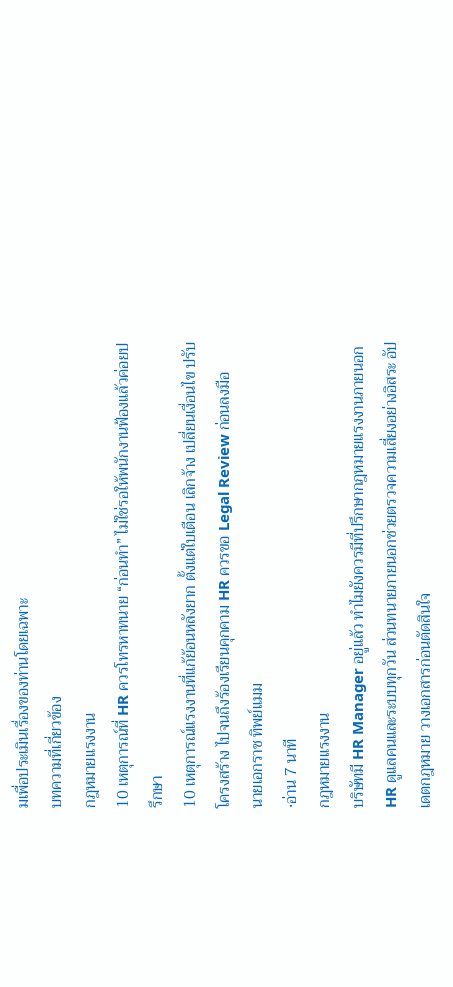มเพื่อประเมินเรื่องของท่านโดยเฉพาะ
บทความที่เกี่ยวข้อง
กฎหมายแรงงาน
10 เหตุการณ์ที่ HR ควรโทรหาทนาย “ก่อนทำ” ไม่ใช่รอให้พนักงานฟ้องแล้วค่อยปรึกษา
10 เหตุการณ์แรงงานที่แก้ย้อนหลังยาก ตั้งแต่ใบเตือน เลิกจ้าง เปลี่ยนเงื่อนไข ปรับโครงสร้าง ไปจนถึงร้องเรียนคุกคาม HR ควรขอ Legal Review ก่อนลงมือ
นายเอกราช ทิพย์แมม
·อ่าน 7 นาที
กฎหมายแรงงาน
บริษัทมี HR Manager อยู่แล้ว ทำไมยังควรมีที่ปรึกษากฎหมายแรงงานภายนอก
HR ดูแลคนและระบบทุกวัน ส่วนทนายภายนอกช่วยตรวจความเสี่ยงอย่างอิสระ อัปเดตกฎหมาย วางเอกสารก่อนตัดสินใจ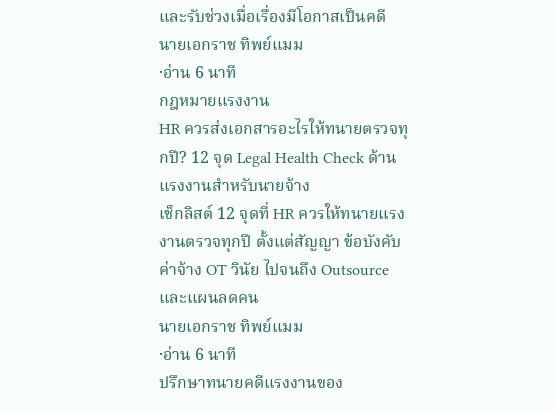และรับช่วงเมื่อเรื่องมีโอกาสเป็นคดี
นายเอกราช ทิพย์แมม
·อ่าน 6 นาที
กฎหมายแรงงาน
HR ควรส่งเอกสารอะไรให้ทนายตรวจทุกปี? 12 จุด Legal Health Check ด้านแรงงานสำหรับนายจ้าง
เช็กลิสต์ 12 จุดที่ HR ควรให้ทนายแรงงานตรวจทุกปี ตั้งแต่สัญญา ข้อบังคับ ค่าจ้าง OT วินัย ไปจนถึง Outsource และแผนลดคน
นายเอกราช ทิพย์แมม
·อ่าน 6 นาที
ปรึกษาทนายคดีแรงงานของ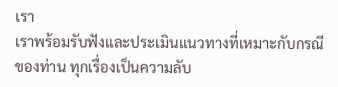เรา
เราพร้อมรับฟังและประเมินแนวทางที่เหมาะกับกรณีของท่าน ทุกเรื่องเป็นความลับ